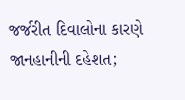જર્જરીત દિવાલોના કારણે જાનહાનીની દહેશત;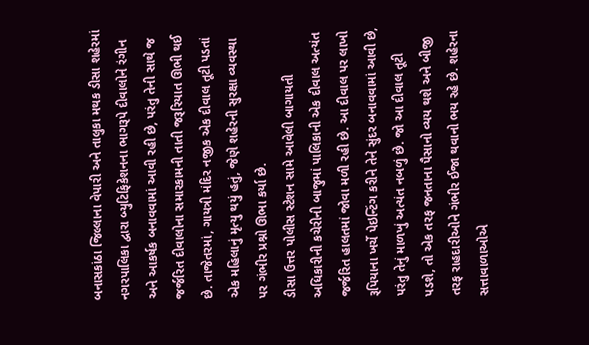બનાસકાંઠા જિલ્લાના વેપારી અને તાલુકા મથક ડીસા શહેરમાં નગરપાલિકા દ્વારા બ્યુટિફિકેશનના ભાગરૂપે દીવાલોને રંગીન અને આકર્ષક બનાવવામાં આવી રહી છે, પરંતુ તેની સાથે જ જર્જરિત દીવાલોના સમારકામની તાતી જરૂરિયાત ઊભી થઈ છે. તાજેતરમાં, ગાયત્રી મંદિર નજીક એક દીવાલ તૂટી પડતાં એક મહિલાનું મૃત્યુ થયું હતું, જેણે શહેરની સુરક્ષા વ્યવસ્થા પર ગંભીર પ્રશ્નો ઊભા કર્યા છે.
ડીસા ઉત્તર પોલીસ સ્ટેશન સામે આવેલી બાગાયતી અધિકારીની કચેરીની બાજુમાં પાલિકાની એક દીવાલ અત્યંત જર્જરિત હાલતમાં જોવા મળી રહી છે. આ દીવાલ પર લાખો રૂપિયાના ખર્ચે પેઇન્ટિંગ કરીને તેને સુંદર બનાવવામાં આવી છે, પરંતુ તેનું માળખું અત્યંત નબળું છે. જો આ દીવાલ તૂટી પડશે, તો એક તરફ જનતાના પૈસાનો વ્યય થશે અને બીજી તરફ રાહદારીઓને ગંભીર ઈજા થવાનો ભય રહે છે. શહેરના સત્તાવાળાઓએ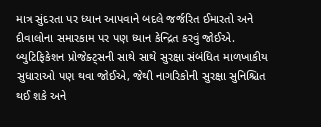માત્ર સુંદરતા પર ધ્યાન આપવાને બદલે જર્જરિત ઈમારતો અને દીવાલોના સમારકામ પર પણ ધ્યાન કેન્દ્રિત કરવું જોઈએ. બ્યુટિફિકેશન પ્રોજેક્ટ્સની સાથે સાથે સુરક્ષા સંબંધિત માળખાકીય સુધારાઓ પણ થવા જોઈએ, જેથી નાગરિકોની સુરક્ષા સુનિશ્ચિત થઈ શકે અને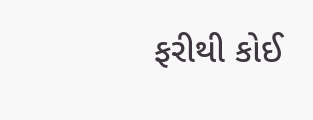ફરીથી કોઈ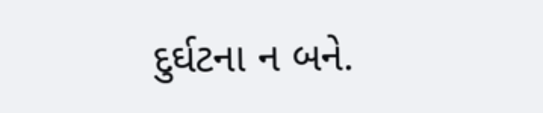દુર્ઘટના ન બને.